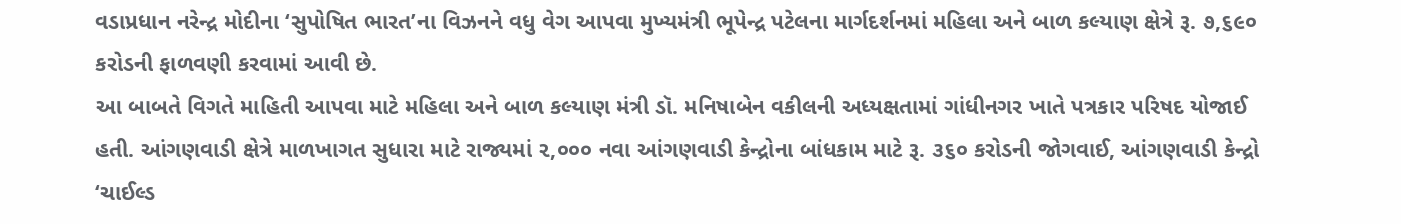વડાપ્રધાન નરેન્દ્ર મોદીના ‘સુપોષિત ભારત’ના વિઝનને વધુ વેગ આપવા મુખ્યમંત્રી ભૂપેન્દ્ર પટેલના માર્ગદર્શનમાં મહિલા અને બાળ કલ્યાણ ક્ષેત્રે રૂ. ૭,૬૯૦ કરોડની ફાળવણી કરવામાં આવી છે.
આ બાબતે વિગતે માહિતી આપવા માટે મહિલા અને બાળ કલ્યાણ મંત્રી ડૉ. મનિષાબેન વકીલની અધ્યક્ષતામાં ગાંધીનગર ખાતે પત્રકાર પરિષદ યોજાઈ હતી. આંગણવાડી ક્ષેત્રે માળખાગત સુધારા માટે રાજ્યમાં ૨,૦૦૦ નવા આંગણવાડી કેન્દ્રોના બાંધકામ માટે રૂ. ૩૬૦ કરોડની જોગવાઈ, આંગણવાડી કેન્દ્રો ‘ચાઈલ્ડ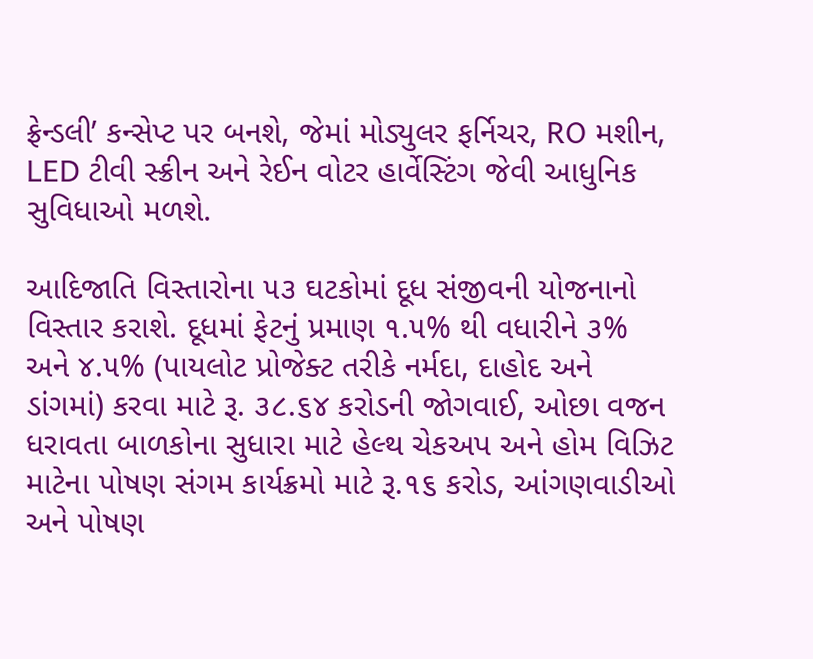ફ્રેન્ડલી’ કન્સેપ્ટ પર બનશે, જેમાં મોડ્યુલર ફર્નિચર, RO મશીન, LED ટીવી સ્ક્રીન અને રેઈન વોટર હાર્વેસ્ટિંગ જેવી આધુનિક સુવિધાઓ મળશે.

આદિજાતિ વિસ્તારોના ૫૩ ઘટકોમાં દૂધ સંજીવની યોજનાનો વિસ્તાર કરાશે. દૂધમાં ફેટનું પ્રમાણ ૧.૫% થી વધારીને ૩% અને ૪.૫% (પાયલોટ પ્રોજેક્ટ તરીકે નર્મદા, દાહોદ અને ડાંગમાં) કરવા માટે રૂ. ૩૮.૬૪ કરોડની જોગવાઈ, ઓછા વજન ધરાવતા બાળકોના સુધારા માટે હેલ્થ ચેકઅપ અને હોમ વિઝિટ માટેના પોષણ સંગમ કાર્યક્રમો માટે રૂ.૧૬ કરોડ, આંગણવાડીઓ અને પોષણ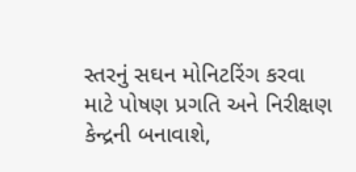સ્તરનું સઘન મોનિટરિંગ કરવા માટે પોષણ પ્રગતિ અને નિરીક્ષણ કેન્દ્રની બનાવાશે,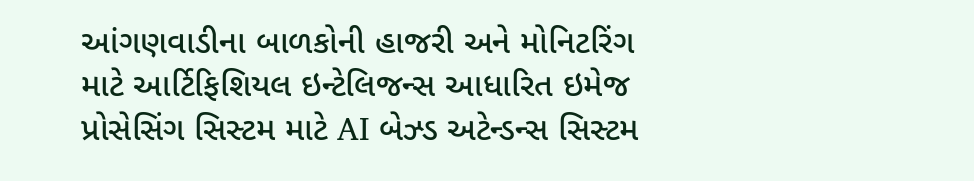આંગણવાડીના બાળકોની હાજરી અને મોનિટરિંગ માટે આર્ટિફિશિયલ ઇન્ટેલિજન્સ આધારિત ઇમેજ પ્રોસેસિંગ સિસ્ટમ માટે AI બેઝ્ડ અટેન્ડન્સ સિસ્ટમ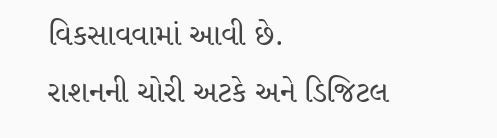વિકસાવવામાં આવી છે.
રાશનની ચોરી અટકે અને ડિજિટલ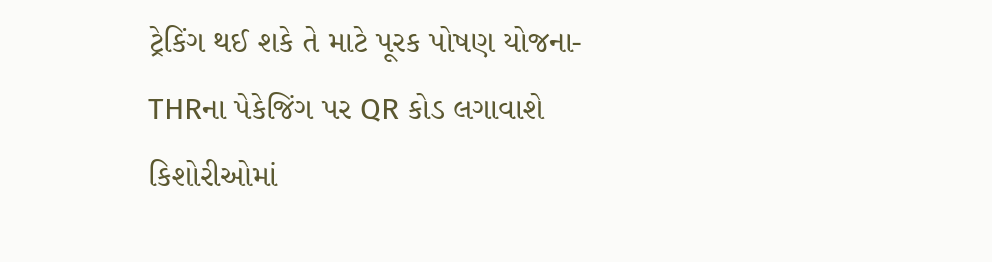ટ્રેકિંગ થઈ શકે તે માટે પૂરક પોષણ યોજના-THRના પેકેજિંગ પર QR કોડ લગાવાશે કિશોરીઓમાં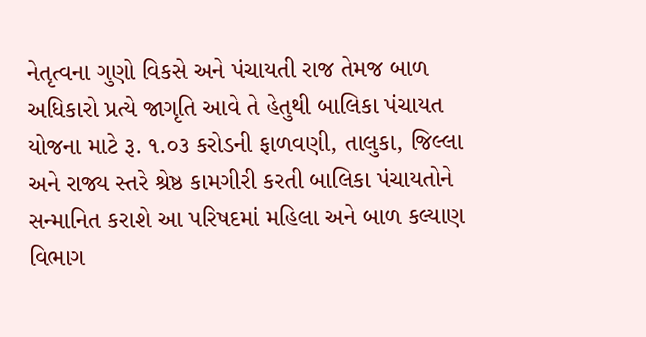નેતૃત્વના ગુણો વિકસે અને પંચાયતી રાજ તેમજ બાળ અધિકારો પ્રત્યે જાગૃતિ આવે તે હેતુથી બાલિકા પંચાયત યોજના માટે રૂ. ૧.૦૩ કરોડની ફાળવણી, તાલુકા, જિલ્લા અને રાજ્ય સ્તરે શ્રેષ્ઠ કામગીરી કરતી બાલિકા પંચાયતોને સન્માનિત કરાશે આ પરિષદમાં મહિલા અને બાળ કલ્યાણ વિભાગ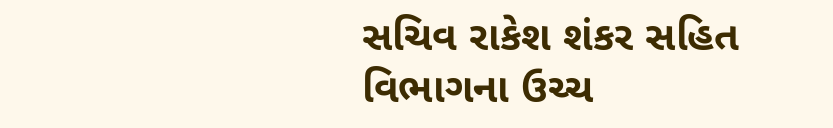સચિવ રાકેશ શંકર સહિત વિભાગના ઉચ્ચ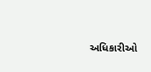અધિકારીઓ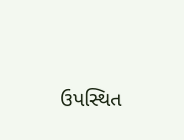ઉપસ્થિત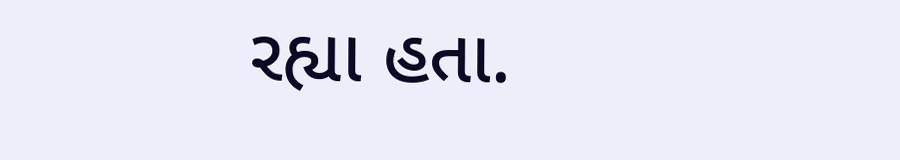રહ્યા હતા.